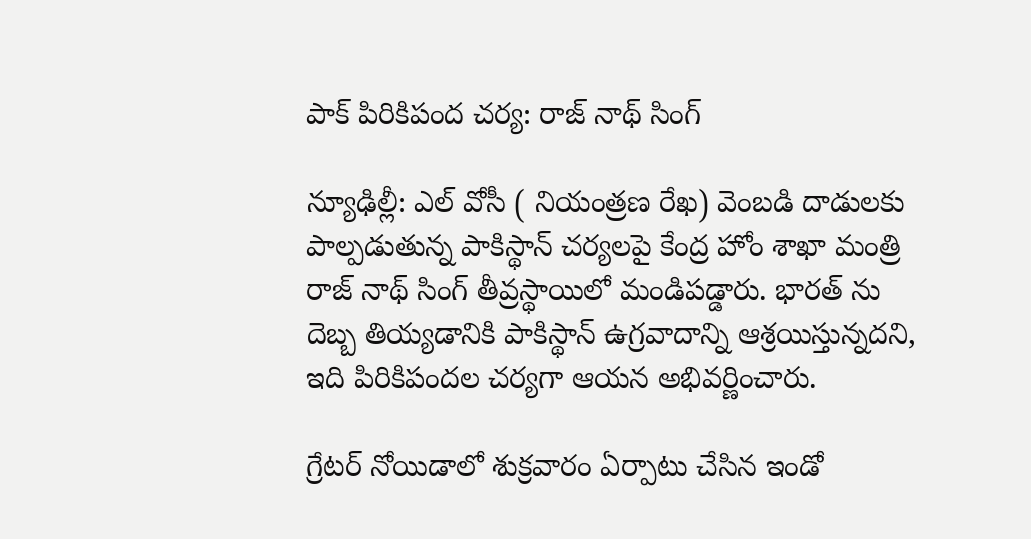పాక్ పిరికిపంద చర్య: రాజ్ నాథ్ సింగ్

న్యూఢిల్లీ: ఎల్ వోసీ ( నియంత్రణ రేఖ) వెంబడి దాడులకు పాల్పడుతున్న పాకిస్థాన్ చర్యలపై కేంద్ర హోం శాఖా మంత్రి రాజ్ నాథ్ సింగ్ తీవ్రస్థాయిలో మండిపడ్డారు. భారత్ ను దెబ్బ తియ్యడానికి పాకిస్థాన్ ఉగ్రవాదాన్ని ఆశ్రయిస్తున్నదని, ఇది పిరికిపందల చర్యగా ఆయన అభివర్ణించారు.

గ్రేటర్ నోయిడాలో శుక్రవారం ఏర్పాటు చేసిన ఇండో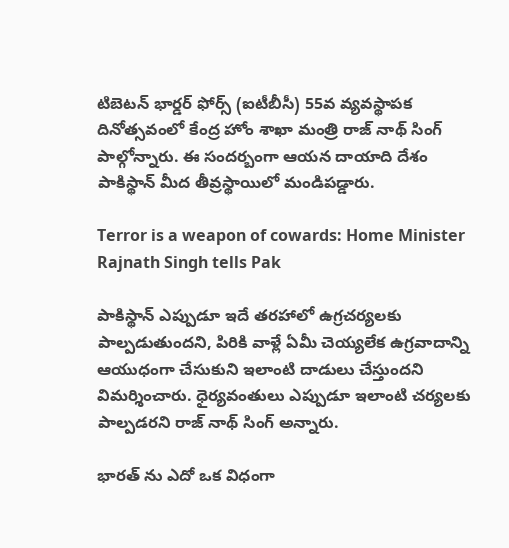టిబెటన్ భార్డర్ ఫోర్స్ (ఐటీబీసీ) 55వ వ్యవస్థాపక దినోత్సవంలో కేంద్ర హోం శాఖా మంత్రి రాజ్ నాథ్ సింగ్ పాల్గోన్నారు. ఈ సందర్బంగా ఆయన దాయాది దేశం పాకిస్థాన్ మీద తీవ్రస్థాయిలో మండిపడ్డారు.

Terror is a weapon of cowards: Home Minister Rajnath Singh tells Pak

పాకిస్థాన్ ఎప్పుడూ ఇదే తరహాలో ఉగ్రచర్యలకు పాల్పడుతుందని, పిరికి వాళ్లే ఏమీ చెయ్యలేక ఉగ్రవాదాన్ని ఆయుధంగా చేసుకుని ఇలాంటి దాడులు చేస్తుందని విమర్శించారు. ధైర్యవంతులు ఎప్పుడూ ఇలాంటి చర్యలకు పాల్పడరని రాజ్ నాథ్ సింగ్ అన్నారు.

భారత్ ను ఎదో ఒక విధంగా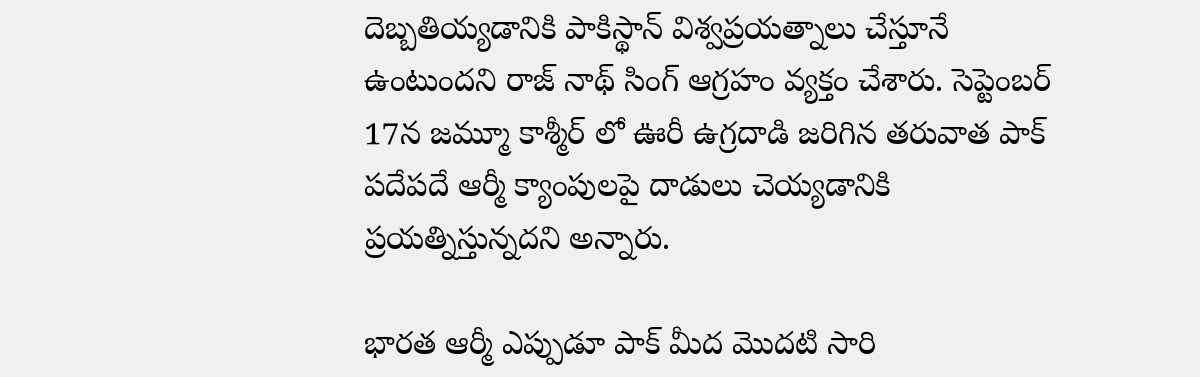దెబ్బతియ్యడానికి పాకిస్థాన్ విశ్వప్రయత్నాలు చేస్తూనే ఉంటుందని రాజ్ నాథ్ సింగ్ ఆగ్రహం వ్యక్తం చేశారు. సెప్టెంబర్ 17న జమ్మూ కాశ్మీర్ లో ఊరీ ఉగ్రదాడి జరిగిన తరువాత పాక్ పదేపదే ఆర్మీ క్యాంపులపై దాడులు చెయ్యడానికి ప్రయత్నిస్తున్నదని అన్నారు.

భారత ఆర్మీ ఎప్పుడూ పాక్ మీద మొదటి సారి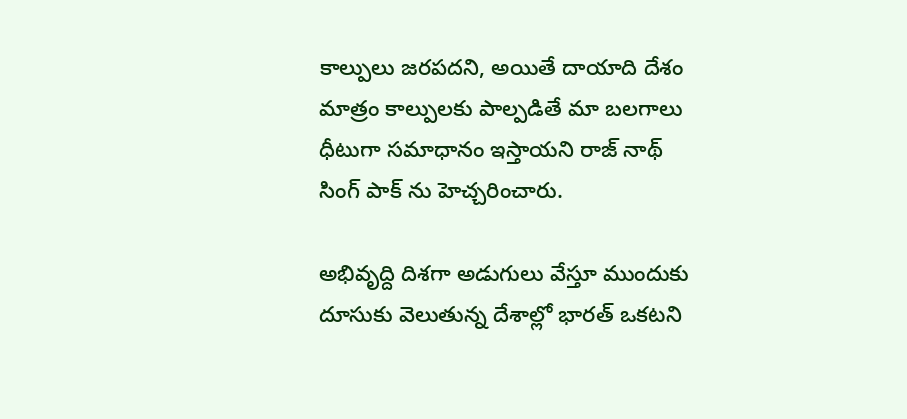కాల్పులు జరపదని, అయితే దాయాది దేశం మాత్రం కాల్పులకు పాల్పడితే మా బలగాలు ధీటుగా సమాధానం ఇస్తాయని రాజ్ నాథ్ సింగ్ పాక్ ను హెచ్చరించారు.

అభివృద్ది దిశగా అడుగులు వేస్తూ ముందుకు దూసుకు వెలుతున్న దేశాల్లో భారత్ ఒకటని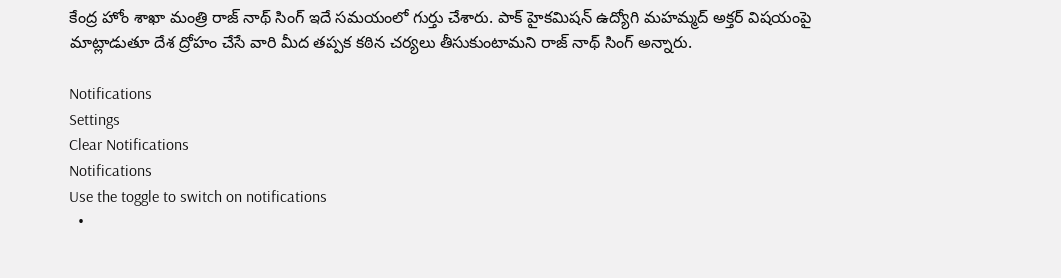కేంద్ర హోం శాఖా మంత్రి రాజ్ నాథ్ సింగ్ ఇదే సమయంలో గుర్తు చేశారు. పాక్ హైకమిషన్ ఉద్యోగి మహమ్మద్ అక్తర్ విషయంపై మాట్లాడుతూ దేశ ద్రోహం చేసే వారి మీద తప్పక కఠిన చర్యలు తీసుకుంటామని రాజ్ నాథ్ సింగ్ అన్నారు.

Notifications
Settings
Clear Notifications
Notifications
Use the toggle to switch on notifications
  •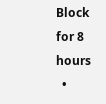Block for 8 hours
  •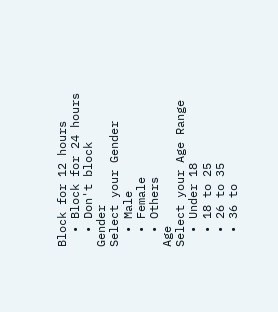Block for 12 hours
  • Block for 24 hours
  • Don't block
Gender
Select your Gender
  • Male
  • Female
  • Others
Age
Select your Age Range
  • Under 18
  • 18 to 25
  • 26 to 35
  • 36 to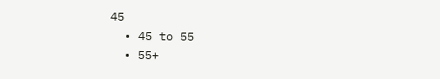45
  • 45 to 55
  • 55+